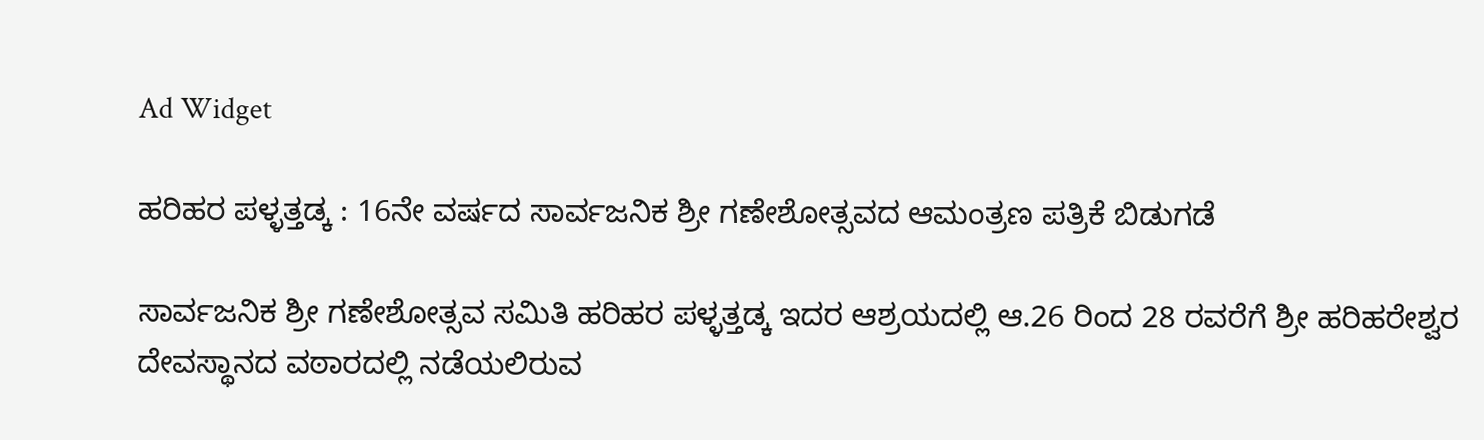Ad Widget

ಹರಿಹರ ಪಳ್ಳತ್ತಡ್ಕ : 16ನೇ ವರ್ಷದ ಸಾರ್ವಜನಿಕ ಶ್ರೀ ಗಣೇಶೋತ್ಸವದ ಆಮಂತ್ರಣ ಪತ್ರಿಕೆ ಬಿಡುಗಡೆ

ಸಾರ್ವಜನಿಕ ಶ್ರೀ ಗಣೇಶೋತ್ಸವ ಸಮಿತಿ ಹರಿಹರ ಪಳ್ಳತ್ತಡ್ಕ ಇದರ ಆಶ್ರಯದಲ್ಲಿ ಆ.26 ರಿಂದ 28 ರವರೆಗೆ ಶ್ರೀ ಹರಿಹರೇಶ್ವರ ದೇವಸ್ಥಾನದ ವಠಾರದಲ್ಲಿ ನಡೆಯಲಿರುವ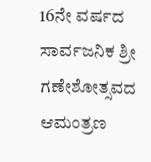16ನೇ ವರ್ಷದ ಸಾರ್ವಜನಿಕ ಶ್ರೀ ಗಣೇಶೋತ್ಸವದ ಆಮಂತ್ರಣ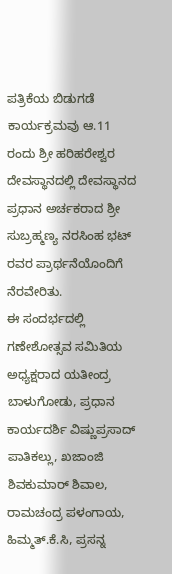ಪತ್ರಿಕೆಯ ಬಿಡುಗಡೆ ಕಾರ್ಯಕ್ರಮವು ಆ.11 ರಂದು ಶ್ರೀ ಹರಿಹರೇಶ್ವರ ದೇವಸ್ಥಾನದಲ್ಲಿ ದೇವಸ್ಥಾನದ ಪ್ರಧಾನ ಅರ್ಚಕರಾದ ಶ್ರೀ ಸುಬ್ರಹ್ಮಣ್ಯ ನರಸಿಂಹ ಭಟ್ ರವರ ಪ್ರಾರ್ಥನೆಯೊಂದಿಗೆ ನೆರವೇರಿತು.
ಈ ಸಂದರ್ಭದಲ್ಲಿ ಗಣೇಶೋತ್ಸವ ಸಮಿತಿಯ ಅಧ್ಯಕ್ಷರಾದ ಯತೀಂದ್ರ ಬಾಳುಗೋಡು, ಪ್ರಧಾನ ಕಾರ್ಯದರ್ಶಿ ವಿಷ್ಣುಪ್ರಸಾದ್ ಪಾತಿಕಲ್ಲು, ಖಜಾಂಜಿ ಶಿವಕುಮಾರ್ ಶಿವಾಲ, ರಾಮಚಂದ್ರ ಪಳಂಗಾಯ, ಹಿಮ್ಮತ್.ಕೆ.ಸಿ, ಪ್ರಸನ್ನ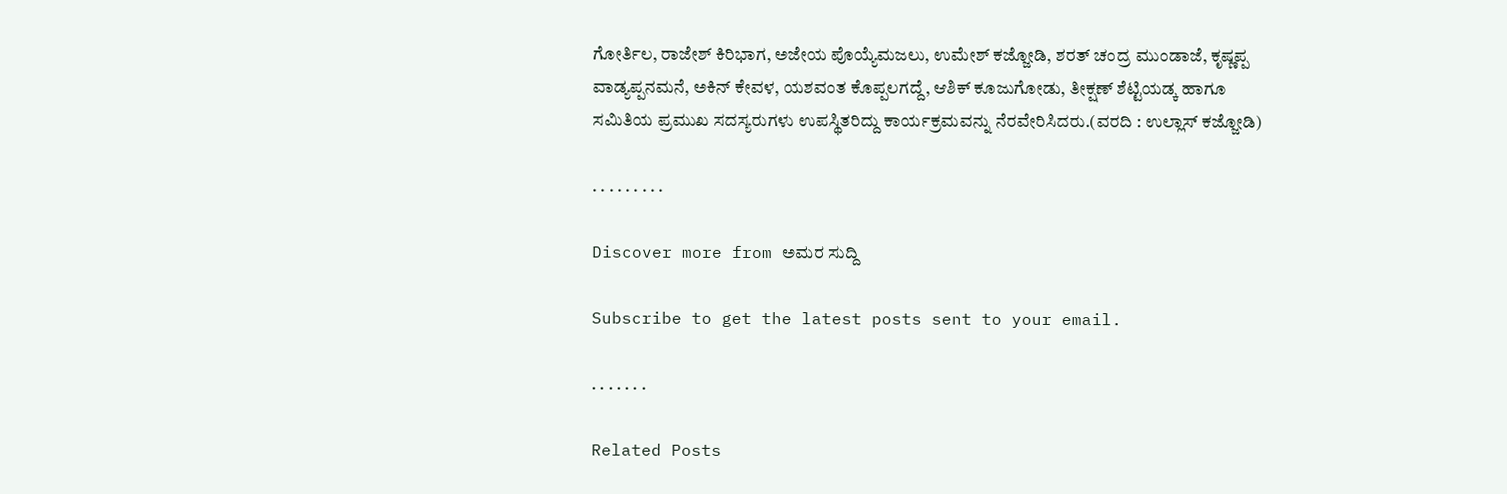ಗೋರ್ತಿಲ, ರಾಜೇಶ್ ಕಿರಿಭಾಗ, ಅಜೇಯ ಪೊಯ್ಯೆಮಜಲು, ಉಮೇಶ್ ಕಜ್ಜೋಡಿ, ಶರತ್ ಚಂದ್ರ ಮುಂಡಾಜೆ, ಕೃಷ್ಣಪ್ಪ ವಾಡ್ಯಪ್ಪನಮನೆ, ಅಕಿನ್ ಕೇವಳ, ಯಶವಂತ ಕೊಪ್ಪಲಗದ್ದೆ, ಆಶಿಕ್ ಕೂಜುಗೋಡು, ತೀಕ್ಷಣ್ ಶೆಟ್ಟಿಯಡ್ಕ ಹಾಗೂ ಸಮಿತಿಯ ಪ್ರಮುಖ ಸದಸ್ಯರುಗಳು ಉಪಸ್ಥಿತರಿದ್ದು ಕಾರ್ಯಕ್ರಮವನ್ನು ನೆರವೇರಿಸಿದರು.(ವರದಿ : ಉಲ್ಲಾಸ್ ಕಜ್ಜೋಡಿ)

. . . . . . . . .

Discover more from ಅಮರ ಸುದ್ದಿ

Subscribe to get the latest posts sent to your email.

. . . . . . .

Related Posts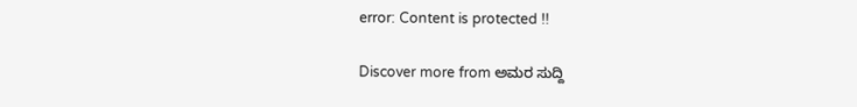error: Content is protected !!

Discover more from ಅಮರ ಸುದ್ದಿ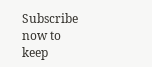Subscribe now to keep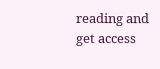reading and get access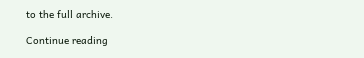to the full archive.

Continue reading